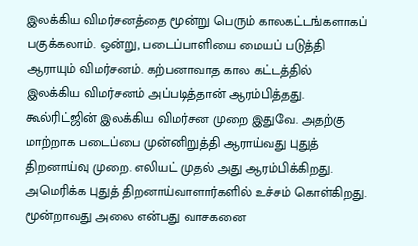இலக்கிய விமர்சனத்தை மூன்று பெரும் காலகட்டங்களாகப் பகுக்கலாம். ஒன்று, படைப்பாளியை மையப் படுத்தி ஆராயும் விமர்சனம். கற்பனாவாத கால கட்டத்தில் இலக்கிய விமர்சனம் அப்படித்தான் ஆரம்பித்தது. கூல்ரிட்ஜின் இலக்கிய விமர்சன முறை இதுவே. அதற்கு மாற்றாக படைப்பை முன்னிறுத்தி ஆராய்வது புதுத் திறனாய்வு முறை. எலியட் முதல் அது ஆரம்பிக்கிறது. அமெரிக்க புதுத் திறனாய்வாளார்களில் உச்சம் கொள்கிறது. மூன்றாவது அலை என்பது வாசகனை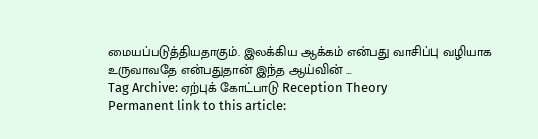மையப்படுத்தியதாகும். இலக்கிய ஆக்கம் என்பது வாசிப்பு வழியாக உருவாவதே என்பதுதான் இந்த ஆய்வின் …
Tag Archive: ஏற்புக் கோட்பாடு Reception Theory
Permanent link to this article: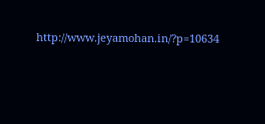http://www.jeyamohan.in/?p=10634